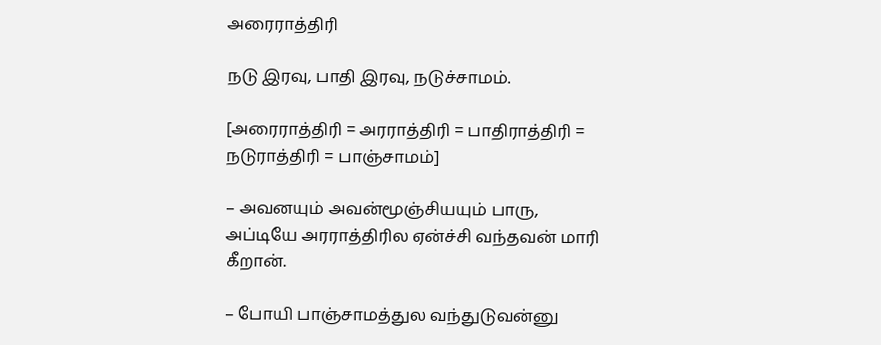அரைராத்திரி

நடு இரவு, பாதி இரவு, நடுச்சாமம்.

[அரைராத்திரி = அரராத்திரி = பாதிராத்திரி = நடுராத்திரி = பாஞ்சாமம்]

– அவனயும் அவன்மூஞ்சியயும் பாரு, அப்டியே அரராத்திரில ஏன்ச்சி வந்தவன் மாரி கீறான்.

– போயி பாஞ்சாமத்துல வந்துடுவன்னு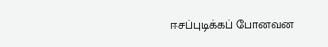ஈசப்புடிக்கப் போனவன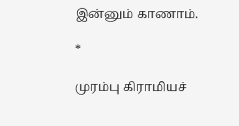இன்னும் காணாம்.

*

முரம்பு கிராமியச்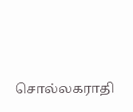சொல்லகராதி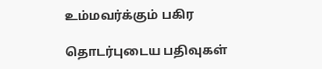உம்மவர்க்கும் பகிர

தொடர்புடைய பதிவுகள்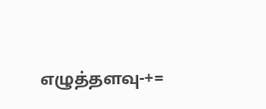எழுத்தளவு-+=